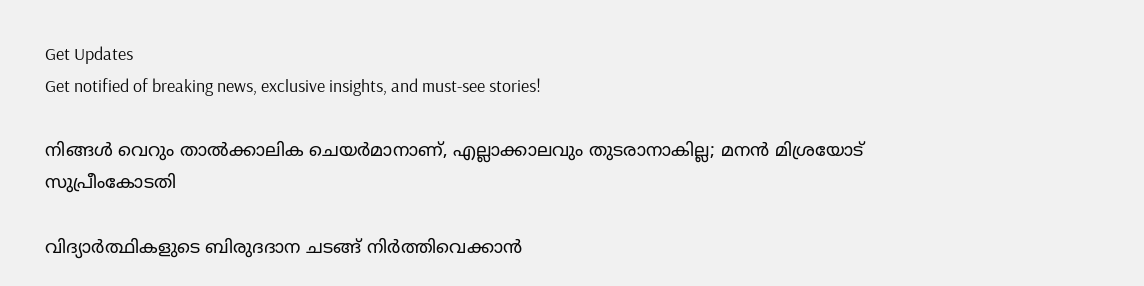Get Updates
Get notified of breaking news, exclusive insights, and must-see stories!

നിങ്ങള്‍ വെറും താല്‍ക്കാലിക ചെയര്‍മാനാണ്, എല്ലാക്കാലവും തുടരാനാകില്ല; മനന്‍ മിശ്രയോട് സുപ്രീംകോടതി

വിദ്യാര്‍ത്ഥികളുടെ ബിരുദദാന ചടങ്ങ് നിര്‍ത്തിവെക്കാന്‍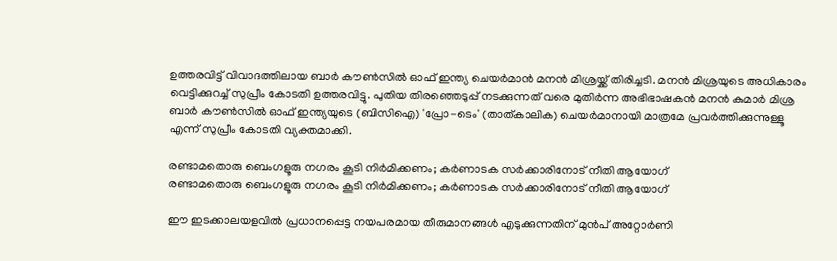ഉത്തരവിട്ട് വിവാദത്തിലായ ബാര്‍ കൗണ്‍സില്‍ ഓഫ് ഇന്ത്യ ചെയര്‍മാന്‍ മനന്‍ മിശ്രയ്ക്ക് തിരിച്ചടി. മനന്‍ മിശ്രയുടെ അധികാരം വെട്ടിക്കുറച്ച് സുപ്രീം കോടതി ഉത്തരവിട്ടു. പുതിയ തിരഞ്ഞെടുപ്പ് നടക്കുന്നത് വരെ മുതിര്‍ന്ന അഭിഭാഷകന്‍ മനന്‍ കുമാര്‍ മിശ്ര ബാര്‍ കൗണ്‍സില്‍ ഓഫ് ഇന്ത്യയുടെ (ബിസിഐ) 'പ്രോ-ടെം' (താത്കാലിക) ചെയര്‍മാനായി മാത്രമേ പ്രവര്‍ത്തിക്കുന്നുള്ളൂ എന്ന് സുപ്രീം കോടതി വ്യക്തമാക്കി.

രണ്ടാമതൊരു ബെംഗളൂരു നഗരം കൂടി നിര്‍മിക്കണം; കര്‍ണാടക സര്‍ക്കാരിനോട് നീതി ആയോഗ്
രണ്ടാമതൊരു ബെംഗളൂരു നഗരം കൂടി നിര്‍മിക്കണം; കര്‍ണാടക സര്‍ക്കാരിനോട് നീതി ആയോഗ്

ഈ ഇടക്കാലയളവില്‍ പ്രധാനപ്പെട്ട നയപരമായ തീരുമാനങ്ങള്‍ എടുക്കുന്നതിന് മുന്‍പ് അറ്റോര്‍ണി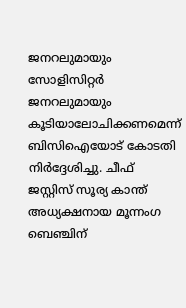ജനറലുമായും സോളിസിറ്റര്‍ ജനറലുമായും കൂടിയാലോചിക്കണമെന്ന് ബിസിഐയോട് കോടതി നിര്‍ദ്ദേശിച്ചു. ചീഫ് ജസ്റ്റിസ് സൂര്യ കാന്ത് അധ്യക്ഷനായ മൂന്നംഗ ബെഞ്ചിന്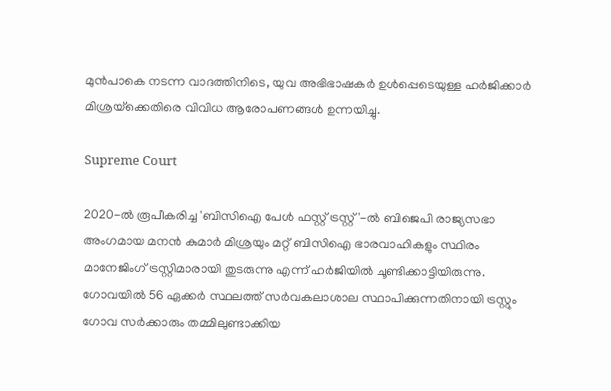മുന്‍പാകെ നടന്ന വാദത്തിനിടെ, യുവ അഭിഭാഷകര്‍ ഉള്‍പ്പെടെയുള്ള ഹര്‍ജിക്കാര്‍ മിശ്രയ്‌ക്കെതിരെ വിവിധ ആരോപണങ്ങള്‍ ഉന്നയിച്ചു.

Supreme Court

2020-ല്‍ രൂപീകരിച്ച 'ബിസിഐ പേള്‍ ഫസ്റ്റ് ട്രസ്റ്റ്'-ല്‍ ബിജെപി രാജ്യസഭാ അംഗമായ മനന്‍ കുമാര്‍ മിശ്രയും മറ്റ് ബിസിഐ ഭാരവാഹികളും സ്ഥിരം മാനേജിംഗ് ട്രസ്റ്റിമാരായി തുടരുന്നു എന്ന് ഹര്‍ജിയില്‍ ചൂണ്ടിക്കാട്ടിയിരുന്നു. ഗോവയില്‍ 56 ഏക്കര്‍ സ്ഥലത്ത് സര്‍വകലാശാല സ്ഥാപിക്കുന്നതിനായി ട്രസ്റ്റും ഗോവ സര്‍ക്കാരും തമ്മിലുണ്ടാക്കിയ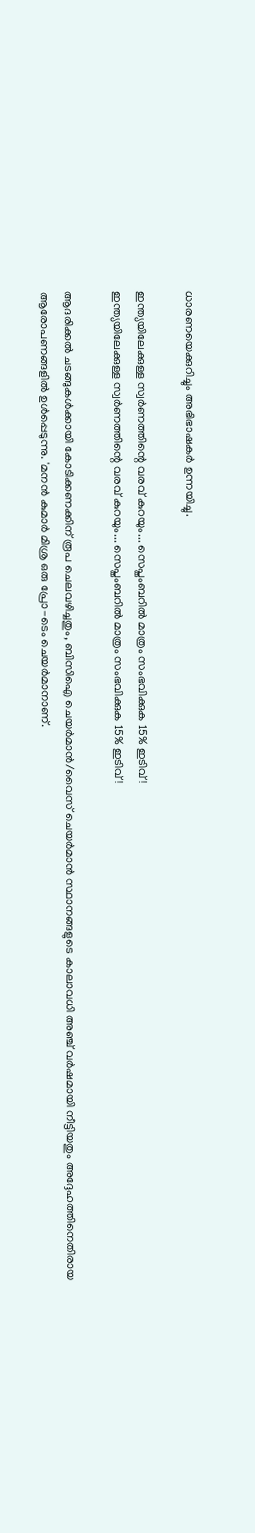ധാരണയെക്കുറിച്ചും അഭിഭാഷകര്‍ ഉന്നയിച്ചു.

ഇന്ത്യയിലേക്കുള്ള സ്വര്‍ണത്തിന്റെ വരവ് കുറയും... സെപ്തംബറില്‍ മാത്രം സംഭവിക്കുക 15% ഇടിവ്!
ഇന്ത്യയിലേക്കുള്ള സ്വര്‍ണത്തിന്റെ വരവ് കുറയും... സെപ്തംബറില്‍ മാത്രം സംഭവിക്കുക 15% ഇടിവ്!

ആദരിക്കല്‍ ചടങ്ങുകള്‍ക്കായി കോടിക്കണക്കിന് രൂപ ചെലവഴിച്ചതും, ബിസിഐ ചെയര്‍മാന്‍/വൈസ് ചെയര്‍മാന്‍ സ്ഥാനങ്ങളുടെ കാലാവധി അഞ്ച് വര്‍ഷമായി നീട്ടിയതും അദ്ദേഹത്തിനെതിരായ ആരോപണങ്ങളില്‍ ഉള്‍പ്പെടുന്നു. 'മനന്‍ കുമാര്‍ മിശ്ര ഒരു പ്രോ-ടെം ചെയര്‍മാനാണ്.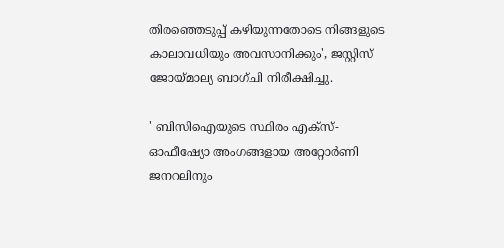തിരഞ്ഞെടുപ്പ് കഴിയുന്നതോടെ നിങ്ങളുടെ കാലാവധിയും അവസാനിക്കും', ജസ്റ്റിസ് ജോയ്മാല്യ ബാഗ്ചി നിരീക്ഷിച്ചു.

' ബിസിഐയുടെ സ്ഥിരം എക്‌സ്-ഓഫീഷ്യോ അംഗങ്ങളായ അറ്റോര്‍ണി ജനറലിനും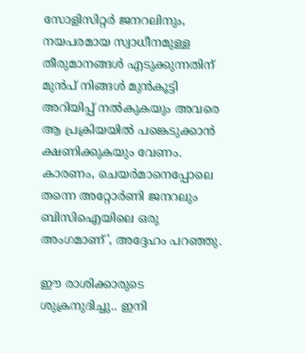സോളിസിറ്റര്‍ ജനറലിനും, നയപരമായ സ്വാധീനമുള്ള തീരുമാനങ്ങള്‍ എടുക്കുന്നതിന് മുന്‍പ് നിങ്ങള്‍ മുന്‍കൂട്ടി അറിയിപ്പ് നല്‍കുകയും അവരെ ആ പ്രക്രിയയില്‍ പങ്കെടുക്കാന്‍ ക്ഷണിക്കുകയും വേണം. കാരണം, ചെയര്‍മാനെപ്പോലെ തന്നെ അറ്റോര്‍ണി ജനറലും ബിസിഐയിലെ ഒരു അംഗമാണ്', അദ്ദേഹം പറഞ്ഞു.

ഈ രാശിക്കാരുടെ ശുക്രനുദിച്ചു.. ഇനി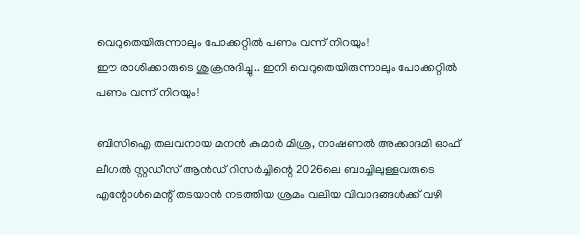വെറുതെയിരുന്നാലും പോക്കറ്റില്‍ പണം വന്ന് നിറയും!
ഈ രാശിക്കാരുടെ ശുക്രനുദിച്ചു.. ഇനി വെറുതെയിരുന്നാലും പോക്കറ്റില്‍ പണം വന്ന് നിറയും!

ബിസിഐ തലവനായ മനന്‍ കുമാര്‍ മിശ്ര, നാഷണല്‍ അക്കാദമി ഓഫ് ലീഗല്‍ സ്റ്റഡീസ് ആന്‍ഡ് റിസര്‍ച്ചിന്റെ 2026ലെ ബാച്ചിലുള്ളവരുടെ എന്റോള്‍മെന്റ് തടയാന്‍ നടത്തിയ ശ്രമം വലിയ വിവാദങ്ങള്‍ക്ക് വഴി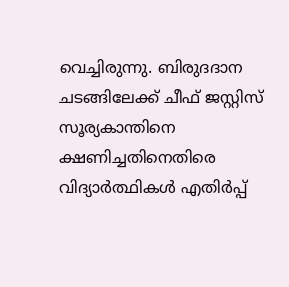വെച്ചിരുന്നു. ബിരുദദാന ചടങ്ങിലേക്ക് ചീഫ് ജസ്റ്റിസ് സൂര്യകാന്തിനെ ക്ഷണിച്ചതിനെതിരെ വിദ്യാര്‍ത്ഥികള്‍ എതിര്‍പ്പ്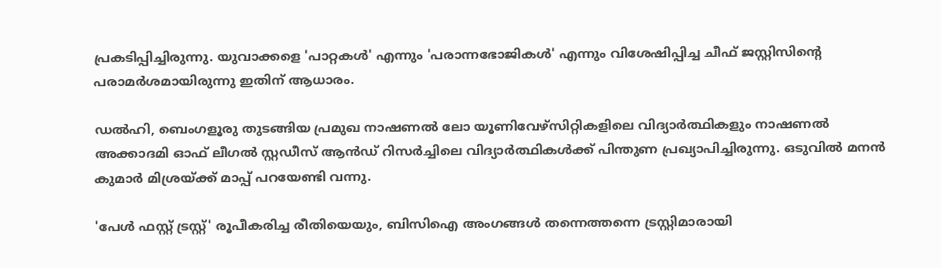പ്രകടിപ്പിച്ചിരുന്നു. യുവാക്കളെ 'പാറ്റകള്‍' എന്നും 'പരാന്നഭോജികള്‍' എന്നും വിശേഷിപ്പിച്ച ചീഫ് ജസ്റ്റിസിന്റെ പരാമര്‍ശമായിരുന്നു ഇതിന് ആധാരം.

ഡല്‍ഹി, ബെംഗളൂരു തുടങ്ങിയ പ്രമുഖ നാഷണല്‍ ലോ യൂണിവേഴ്‌സിറ്റികളിലെ വിദ്യാര്‍ത്ഥികളും നാഷണല്‍ അക്കാദമി ഓഫ് ലീഗല്‍ സ്റ്റഡീസ് ആന്‍ഡ് റിസര്‍ച്ചിലെ വിദ്യാര്‍ത്ഥികള്‍ക്ക് പിന്തുണ പ്രഖ്യാപിച്ചിരുന്നു. ഒടുവില്‍ മനന്‍ കുമാര്‍ മിശ്രയ്ക്ക് മാപ്പ് പറയേണ്ടി വന്നു.

'പേള്‍ ഫസ്റ്റ് ട്രസ്റ്റ്' രൂപീകരിച്ച രീതിയെയും, ബിസിഐ അംഗങ്ങള്‍ തന്നെത്തന്നെ ട്രസ്റ്റിമാരായി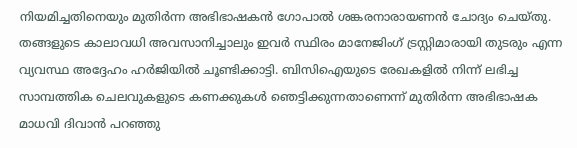നിയമിച്ചതിനെയും മുതിര്‍ന്ന അഭിഭാഷകന്‍ ഗോപാല്‍ ശങ്കരനാരായണന്‍ ചോദ്യം ചെയ്തു. തങ്ങളുടെ കാലാവധി അവസാനിച്ചാലും ഇവര്‍ സ്ഥിരം മാനേജിംഗ് ട്രസ്റ്റിമാരായി തുടരും എന്ന വ്യവസ്ഥ അദ്ദേഹം ഹര്‍ജിയില്‍ ചൂണ്ടിക്കാട്ടി. ബിസിഐയുടെ രേഖകളില്‍ നിന്ന് ലഭിച്ച സാമ്പത്തിക ചെലവുകളുടെ കണക്കുകള്‍ ഞെട്ടിക്കുന്നതാണെന്ന് മുതിര്‍ന്ന അഭിഭാഷക മാധവി ദിവാന്‍ പറഞ്ഞു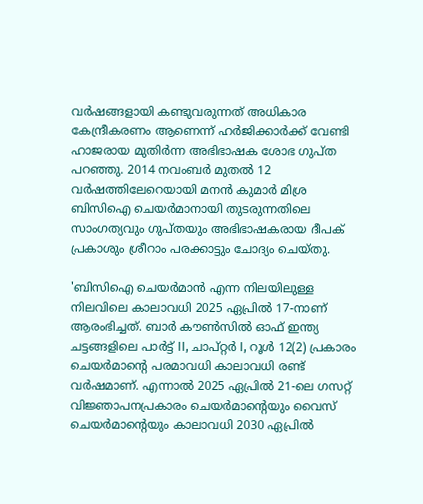വര്‍ഷങ്ങളായി കണ്ടുവരുന്നത് അധികാര കേന്ദ്രീകരണം ആണെന്ന് ഹര്‍ജിക്കാര്‍ക്ക് വേണ്ടി ഹാജരായ മുതിര്‍ന്ന അഭിഭാഷക ശോഭ ഗുപ്ത പറഞ്ഞു. 2014 നവംബര്‍ മുതല്‍ 12 വര്‍ഷത്തിലേറെയായി മനന്‍ കുമാര്‍ മിശ്ര ബിസിഐ ചെയര്‍മാനായി തുടരുന്നതിലെ സാംഗത്യവും ഗുപ്തയും അഭിഭാഷകരായ ദീപക് പ്രകാശും ശ്രീറാം പരക്കാട്ടും ചോദ്യം ചെയ്തു.

'ബിസിഐ ചെയര്‍മാന്‍ എന്ന നിലയിലുള്ള നിലവിലെ കാലാവധി 2025 ഏപ്രില്‍ 17-നാണ് ആരംഭിച്ചത്. ബാര്‍ കൗണ്‍സില്‍ ഓഫ് ഇന്ത്യ ചട്ടങ്ങളിലെ പാര്‍ട്ട് II, ചാപ്റ്റര്‍ I, റൂള്‍ 12(2) പ്രകാരം ചെയര്‍മാന്റെ പരമാവധി കാലാവധി രണ്ട് വര്‍ഷമാണ്. എന്നാല്‍ 2025 ഏപ്രില്‍ 21-ലെ ഗസറ്റ് വിജ്ഞാപനപ്രകാരം ചെയര്‍മാന്റെയും വൈസ് ചെയര്‍മാന്റെയും കാലാവധി 2030 ഏപ്രില്‍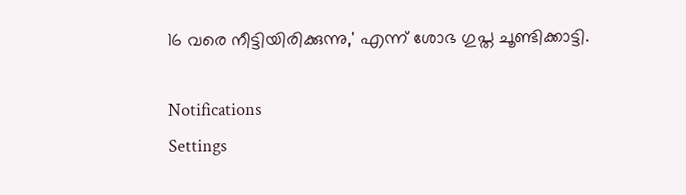16 വരെ നീട്ടിയിരിക്കുന്നു,' എന്ന് ശോഭ ഗുപ്ത ചൂണ്ടിക്കാട്ടി.

Notifications
Settings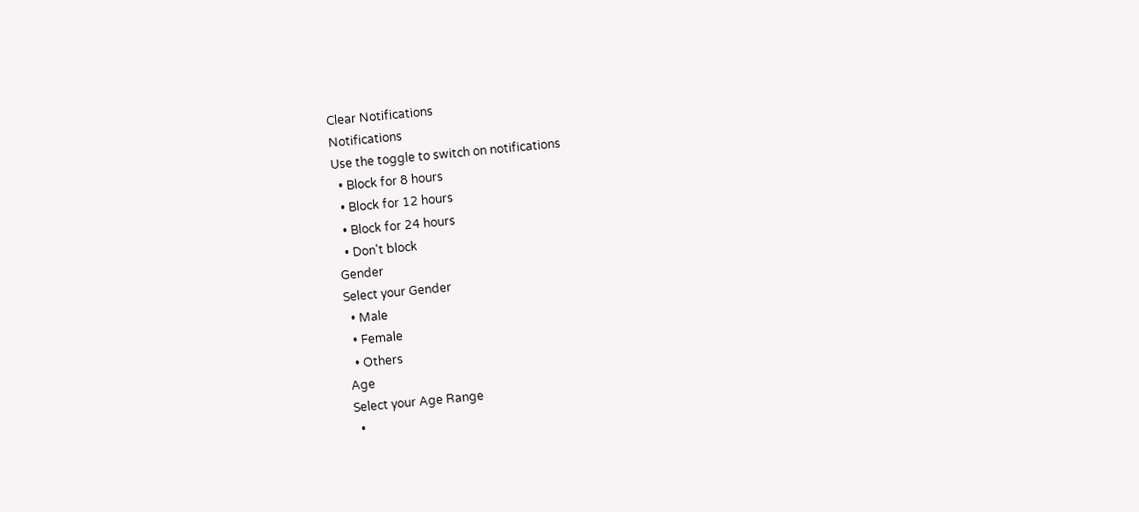Clear Notifications
Notifications
Use the toggle to switch on notifications
  • Block for 8 hours
  • Block for 12 hours
  • Block for 24 hours
  • Don't block
Gender
Select your Gender
  • Male
  • Female
  • Others
Age
Select your Age Range
  •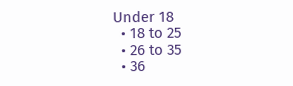Under 18
  • 18 to 25
  • 26 to 35
  • 36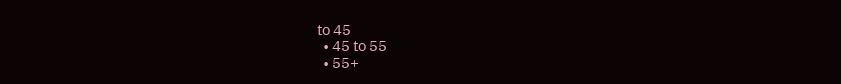to 45
  • 45 to 55
  • 55+